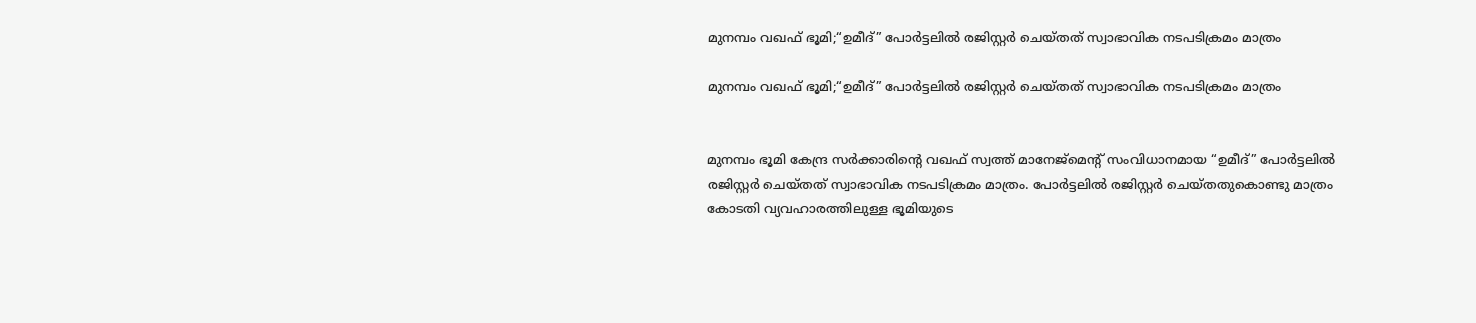മുനമ്പം വഖഫ് ഭൂമി;“ഉമീദ്” പോർട്ടലിൽ രജിസ്റ്റർ ചെയ്തത് സ്വാഭാവിക നടപടിക്രമം മാത്രം

മുനമ്പം വഖഫ് ഭൂമി;“ഉമീദ്” പോർട്ടലിൽ രജിസ്റ്റർ ചെയ്തത് സ്വാഭാവിക നടപടിക്രമം മാത്രം


മുനമ്പം ഭൂമി കേന്ദ്ര സർക്കാരിന്റെ വഖഫ് സ്വത്ത് മാനേജ്മെന്റ് സംവിധാനമായ “ഉമീദ്” പോർട്ടലിൽ രജിസ്റ്റർ ചെയ്തത് സ്വാഭാവിക നടപടിക്രമം മാത്രം. പോർട്ടലിൽ രജിസ്റ്റർ ചെയ്തതുകൊണ്ടു മാത്രം കോടതി വ്യവഹാരത്തിലുള്ള ഭൂമിയുടെ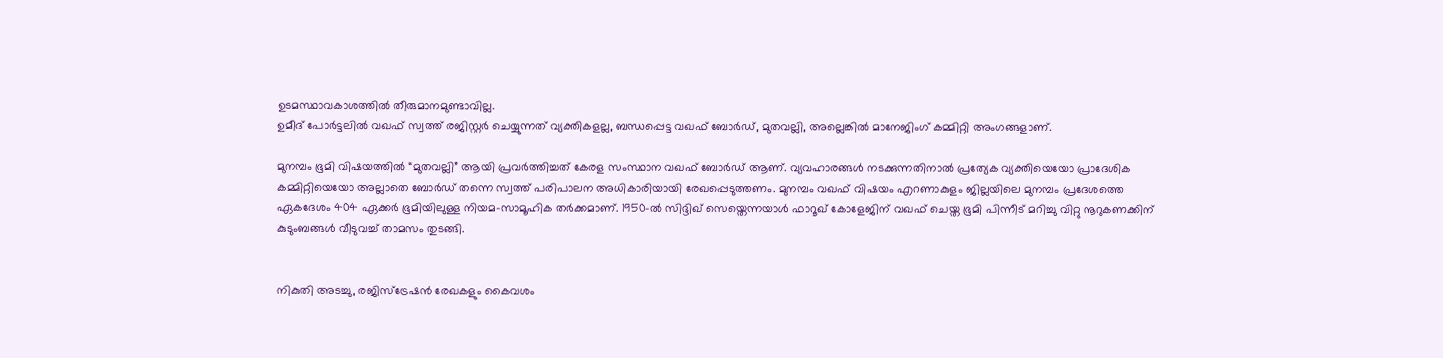ഉടമസ്ഥാവകാശത്തിൽ തീരുമാനമുണ്ടാവില്ല.
ഉമീദ് പോർട്ടലിൽ വഖഫ് സ്വത്ത് രജിസ്റ്റർ ചെയ്യുന്നത് വ്യക്തികളല്ല, ബന്ധപ്പെട്ട വഖഫ് ബോർഡ്, മുതവല്ലി, അല്ലെങ്കിൽ മാനേജിംഗ് കമ്മിറ്റി അംഗങ്ങളാണ്.

മുനമ്പം ഭൂമി വിഷയത്തിൽ “മുതവല്ലി” ആയി പ്രവർത്തിച്ചത് കേരള സംസ്ഥാന വഖഫ് ബോർഡ് ആണ്. വ്യവഹാരങ്ങൾ നടക്കുന്നതിനാൽ പ്രത്യേക വ്യക്തിയെയോ പ്രാദേശിക കമ്മിറ്റിയെയോ അല്ലാതെ ബോർഡ് തന്നെ സ്വത്ത് പരിപാലന അധികാരിയായി രേഖപ്പെടുത്തണം. മുനമ്പം വഖഫ് വിഷയം എറണാകുളം ജില്ലയിലെ മുനമ്പം പ്രദേശത്തെ ഏകദേശം 404 ഏക്കർ ഭൂമിയിലുള്ള നിയമ-സാമൂഹിക തർക്കമാണ്. 1950-ൽ സിദ്ദിഖ് സെയ്തെന്നയാൾ ഫാറൂഖ് കോളേജിന് വഖഫ് ചെയ്ത ഭൂമി പിന്നീട് മറിച്ചു വിറ്റു നൂറുകണക്കിന് കുടുംബങ്ങൾ വീടുവച്ച് താമസം തുടങ്ങി.


നികുതി അടച്ചു, രജിസ്ട്രേഷൻ രേഖകളും കൈവശം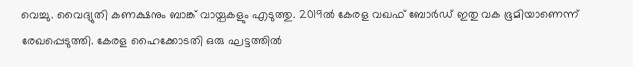വെച്ചു. വൈദ്യുതി കണക്ഷനും ബാങ്ക് വായ്പകളും എടുത്തു. 2019ൽ കേരള വഖഫ് ബോർഡ് ഇതു വക ഭൂമിയാണെന്ന് രേഖപ്പെടുത്തി. കേരള ഹൈക്കോടതി ഒരു ഘട്ടത്തിൽ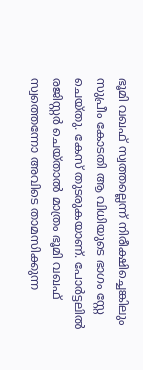ഭൂമി വഖഫ് സ്വത്തല്ലെന്ന് നിരീക്ഷിച്ചെങ്കിലും സുപ്രീം കോടതി ആ വിധിയുടെ ഭാഗം സ്റ്റേ ചെയ്തു. കേസ് തുടരുകയാണ്. പോർട്ടലിൽ രജിസ്റ്റർ ചെയ്താൽ മാത്രം ഭൂമി വഖഫ് സ്വത്തെന്നോ അവിടെ താമസിക്കുന്ന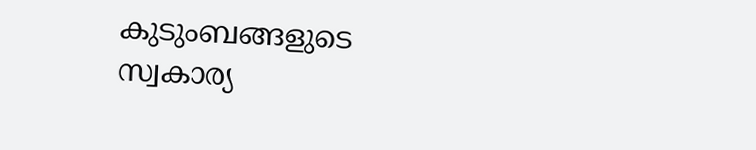കുടുംബങ്ങളുടെ സ്വകാര്യ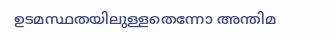ഉടമസ്ഥതയിലുള്ളതെന്നോ അന്തിമ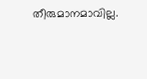തീരുമാനമാവില്ല.